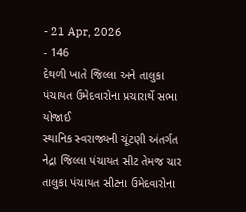- 21 Apr, 2026
- 146
દેથળી ખાતે જિલ્લા અને તાલુકા પંચાયત ઉમેદવારોના પ્રચારાર્થે સભા યોજાઈ
સ્થાનિક સ્વરાજ્યની ચૂંટણી અંતર્ગત નેદ્રા જિલ્લા પંચાયત સીટ તેમજ ચાર તાલુકા પંચાયત સીટના ઉમેદવારોના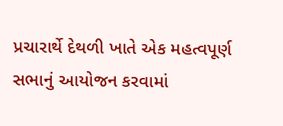પ્રચારાર્થે દેથળી ખાતે એક મહત્વપૂર્ણ સભાનું આયોજન કરવામાં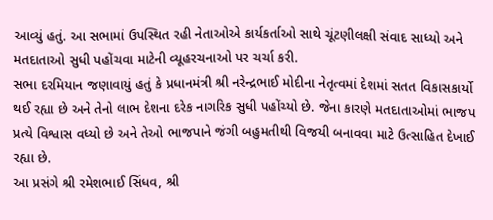આવ્યું હતું. આ સભામાં ઉપસ્થિત રહી નેતાઓએ કાર્યકર્તાઓ સાથે ચૂંટણીલક્ષી સંવાદ સાધ્યો અને મતદાતાઓ સુધી પહોંચવા માટેની વ્યૂહરચનાઓ પર ચર્ચા કરી.
સભા દરમિયાન જણાવાયું હતું કે પ્રધાનમંત્રી શ્રી નરેન્દ્રભાઈ મોદીના નેતૃત્વમાં દેશમાં સતત વિકાસકાર્યો થઈ રહ્યા છે અને તેનો લાભ દેશના દરેક નાગરિક સુધી પહોંચ્યો છે. જેના કારણે મતદાતાઓમાં ભાજપ પ્રત્યે વિશ્વાસ વધ્યો છે અને તેઓ ભાજપાને જંગી બહુમતીથી વિજયી બનાવવા માટે ઉત્સાહિત દેખાઈ રહ્યા છે.
આ પ્રસંગે શ્રી રમેશભાઈ સિંધવ, શ્રી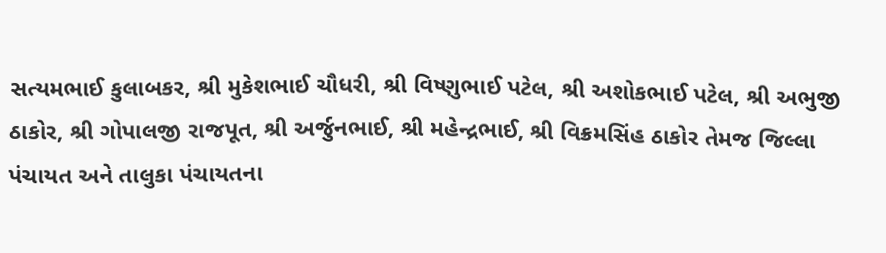સત્યમભાઈ કુલાબકર, શ્રી મુકેશભાઈ ચૌધરી, શ્રી વિષ્ણુભાઈ પટેલ, શ્રી અશોકભાઈ પટેલ, શ્રી અભુજી ઠાકોર, શ્રી ગોપાલજી રાજપૂત, શ્રી અર્જુનભાઈ, શ્રી મહેન્દ્રભાઈ, શ્રી વિક્રમસિંહ ઠાકોર તેમજ જિલ્લા પંચાયત અને તાલુકા પંચાયતના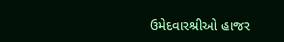ઉમેદવારશ્રીઓ હાજર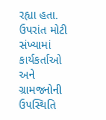રહ્યા હતા. ઉપરાંત મોટી સંખ્યામાં કાર્યકર્તાઓ અને ગ્રામજનોની ઉપસ્થિતિ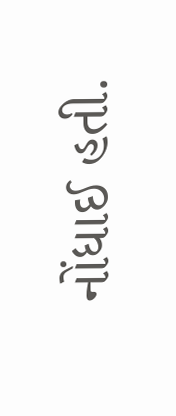નોંધાઈ હતી.